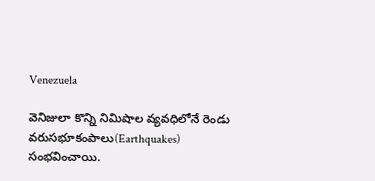Venezuela

వెనిజులా కొన్ని నిమిషాల వ్యవధిలోనే రెండు వరుసభూకంపాలు(Earthquakes) సంభవించాయి.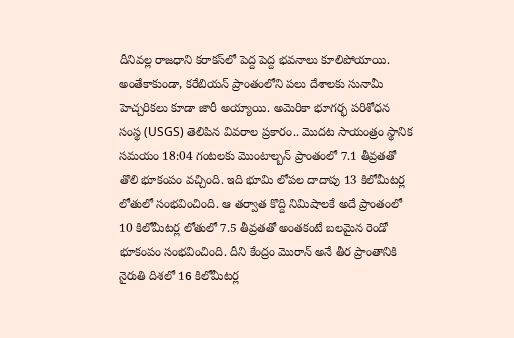దీనివల్ల రాజధాని కరాకస్‌లో పెద్ద పెద్ద భవనాలు కూలిపోయాయి. అంతేకాకుండా, కరేబియన్ ప్రాంతంలోని పలు దేశాలకు సునామీ హెచ్చరికలు కూడా జారీ అయ్యాయి. అమెరికా భూగర్భ పరిశోధన సంస్థ (USGS) తెలిపిన వివరాల ప్రకారం.. మొదట సాయంత్రం స్థానిక సమయం 18:04 గంటలకు మొంటాల్బన్ ప్రాంతంలో 7.1 తీవ్రతతో తొలి భూకంపం వచ్చింది. ఇది భూమి లోపల దాదాపు 13 కిలోమీటర్ల లోతులో సంభవించింది. ఆ తర్వాత కొద్ది నిమిషాలకే అదే ప్రాంతంలో 10 కిలోమీటర్ల లోతులో 7.5 తీవ్రతతో అంతకంటే బలమైన రెండో భూకంపం సంభవించింది. దీని కేంద్రం మొరాన్ అనే తీర ప్రాంతానికి నైరుతి దిశలో 16 కిలోమీటర్ల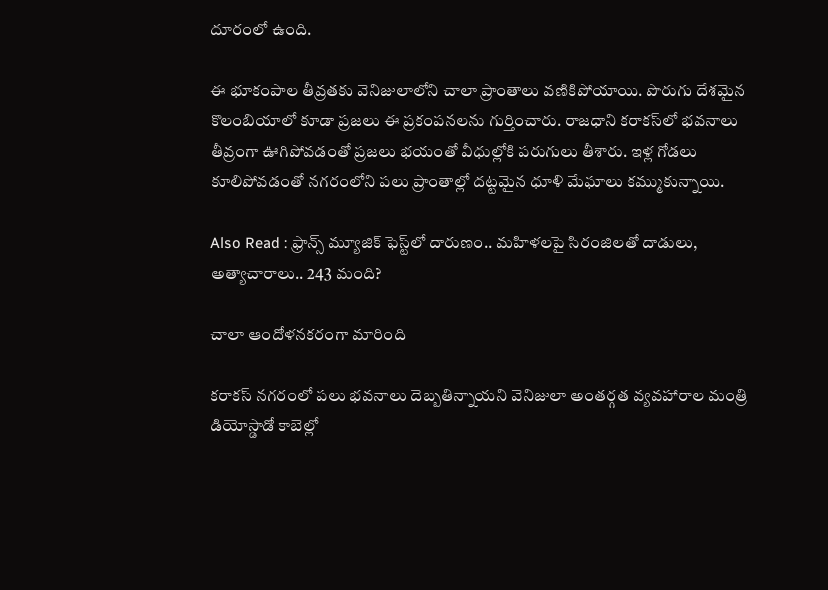దూరంలో ఉంది.

ఈ భూకంపాల తీవ్రతకు వెనిజులాలోని చాలా ప్రాంతాలు వణికిపోయాయి. పొరుగు దేశమైన కొలంబియాలో కూడా ప్రజలు ఈ ప్రకంపనలను గుర్తించారు. రాజధాని కరాకస్‌లో భవనాలు తీవ్రంగా ఊగిపోవడంతో ప్రజలు భయంతో వీధుల్లోకి పరుగులు తీశారు. ఇళ్ల గోడలు కూలిపోవడంతో నగరంలోని పలు ప్రాంతాల్లో దట్టమైన ధూళి మేఘాలు కమ్ముకున్నాయి.

Also Read : ఫ్రాన్స్ మ్యూజిక్ ఫెస్ట్‌లో దారుణం.. మహిళలపై సిరంజిలతో దాడులు, అత్యాచారాలు.. 243 మంది?

చాలా ఆందోళనకరంగా మారింది

కరాకస్‌ నగరంలో పలు భవనాలు దెబ్బతిన్నాయని వెనిజులా అంతర్గత వ్యవహారాల మంత్రి డియోస్డాడో కాబెల్లో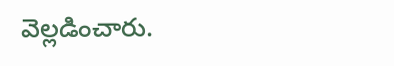వెల్లడించారు.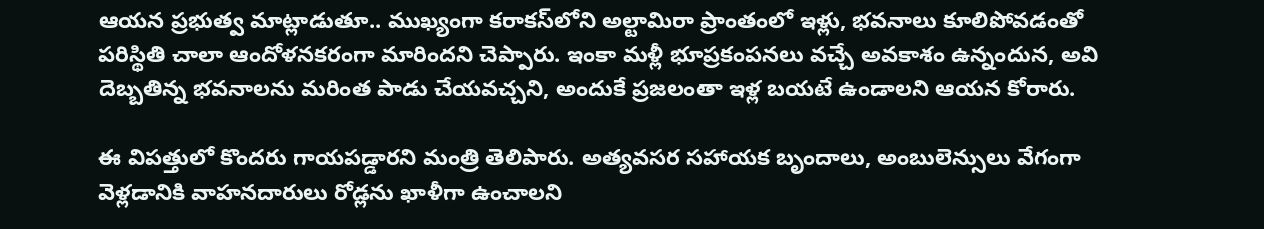ఆయన ప్రభుత్వ మాట్లాడుతూ.. ముఖ్యంగా కరాకస్‌లోని అల్టామిరా ప్రాంతంలో ఇళ్లు, భవనాలు కూలిపోవడంతో పరిస్థితి చాలా ఆందోళనకరంగా మారిందని చెప్పారు. ఇంకా మళ్లీ భూప్రకంపనలు వచ్చే అవకాశం ఉన్నందున, అవి దెబ్బతిన్న భవనాలను మరింత పాడు చేయవచ్చని, అందుకే ప్రజలంతా ఇళ్ల బయటే ఉండాలని ఆయన కోరారు.

ఈ విపత్తులో కొందరు గాయపడ్డారని మంత్రి తెలిపారు. అత్యవసర సహాయక బృందాలు, అంబులెన్సులు వేగంగా వెళ్లడానికి వాహనదారులు రోడ్లను ఖాళీగా ఉంచాలని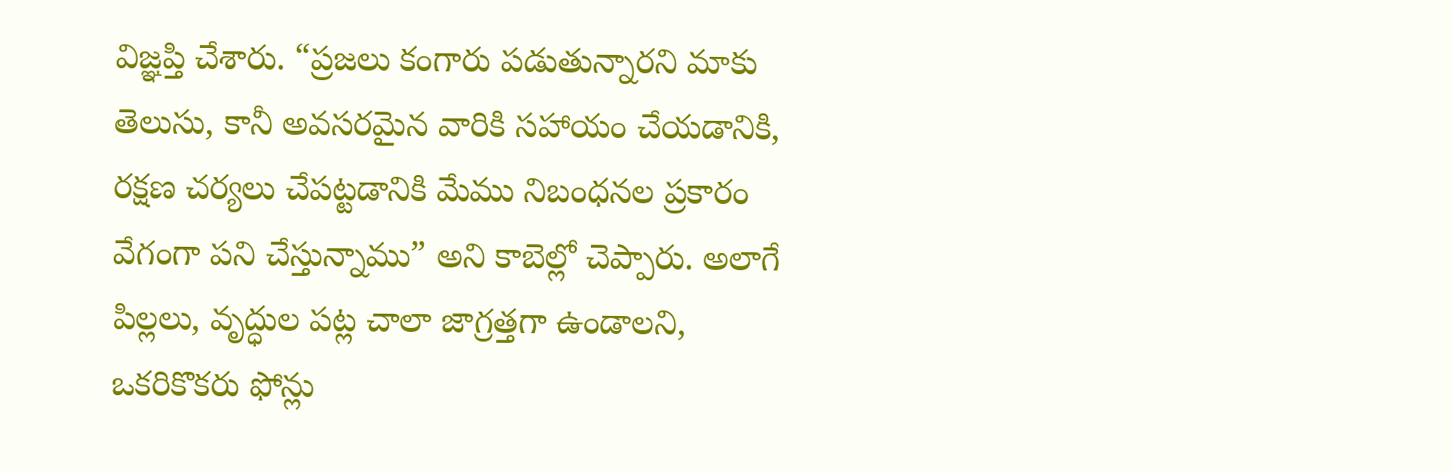విజ్ఞప్తి చేశారు. “ప్రజలు కంగారు పడుతున్నారని మాకు తెలుసు, కానీ అవసరమైన వారికి సహాయం చేయడానికి, రక్షణ చర్యలు చేపట్టడానికి మేము నిబంధనల ప్రకారం వేగంగా పని చేస్తున్నాము” అని కాబెల్లో చెప్పారు. అలాగే పిల్లలు, వృద్ధుల పట్ల చాలా జాగ్రత్తగా ఉండాలని, ఒకరికొకరు ఫోన్లు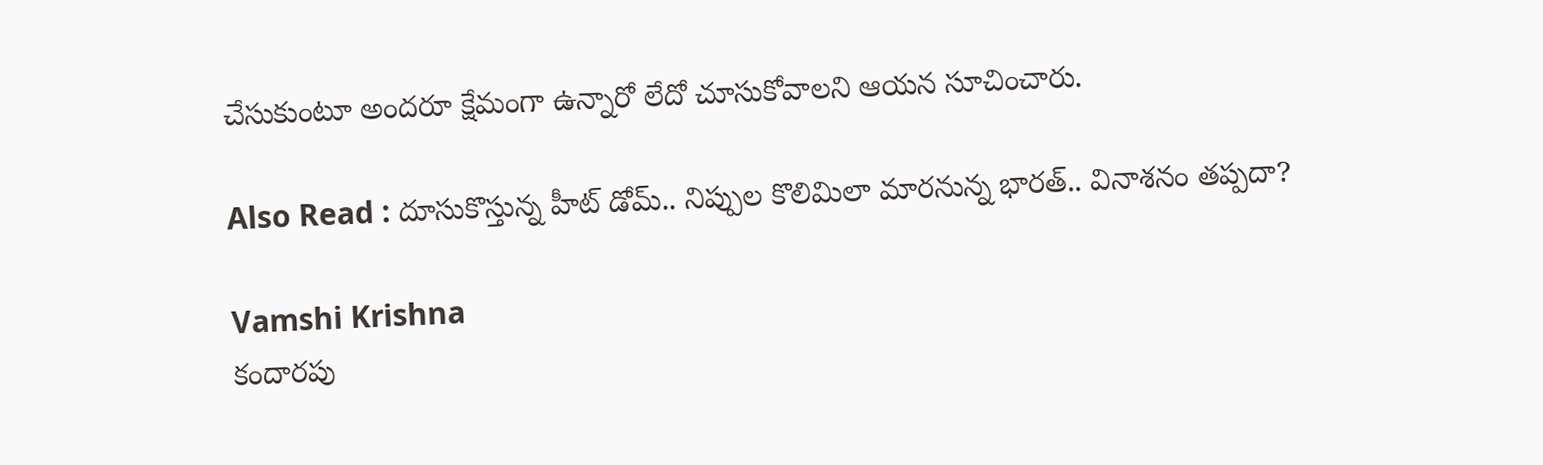చేసుకుంటూ అందరూ క్షేమంగా ఉన్నారో లేదో చూసుకోవాలని ఆయన సూచించారు.

Also Read : దూసుకొస్తున్న హీట్ డోమ్.. నిప్పుల కొలిమిలా మారనున్న భారత్.. వినాశనం తప్పదా?

Vamshi Krishna
కందారపు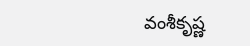వంశీకృష్ణ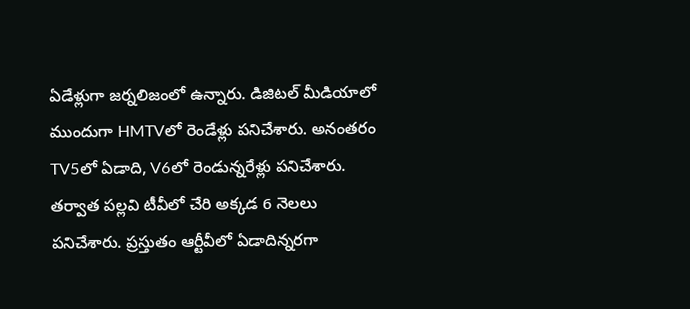ఏడేళ్లుగా జర్నలిజంలో ఉన్నారు. డిజిటల్ మీడియాలో ముందుగా HMTVలో రెండేళ్లు పనిచేశారు. అనంతరం TV5లో ఏడాది, V6లో రెండున్నరేళ్లు పనిచేశారు. తర్వాత పల్లవి టీవీలో చేరి అక్కడ 6 నెలలు పనిచేశారు. ప్రస్తుతం ఆర్టీవీలో ఏడాదిన్నరగా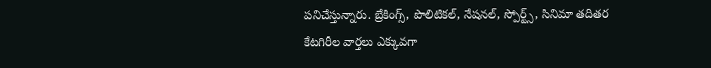పనిచేస్తున్నారు. బ్రేకింగ్స్, పొలిటికల్, నేషనల్, స్పోర్ట్స్, సినిమా తదితర కేటగిరీల వార్తలు ఎక్కువగా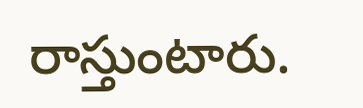రాస్తుంటారు.